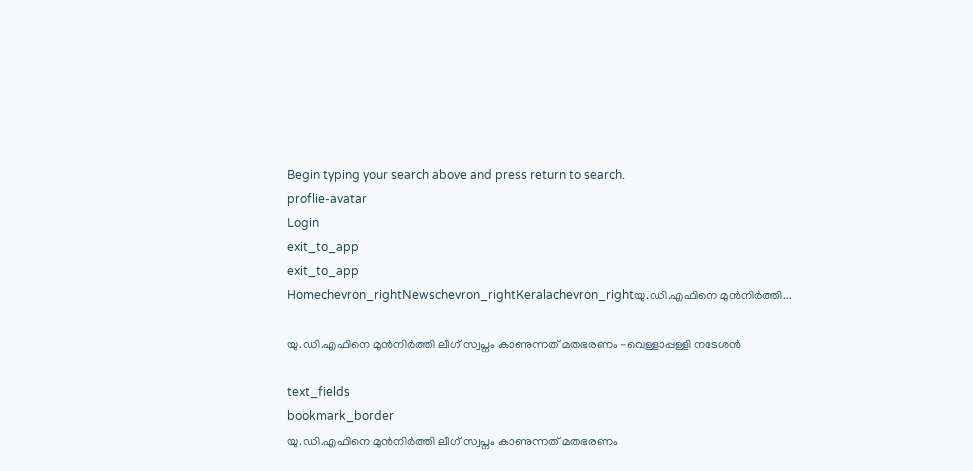Begin typing your search above and press return to search.
proflie-avatar
Login
exit_to_app
exit_to_app
Homechevron_rightNewschevron_rightKeralachevron_rightയു.ഡി.എഫിനെ മുൻനിർത്തി...

യു.ഡി.എഫിനെ മുൻനിർത്തി ലീഗ് സ്വപ്നം കാണുന്നത് മതഭരണം -വെള്ളാപ്പള്ളി നടേശൻ

text_fields
bookmark_border
യു.ഡി.എഫിനെ മുൻനിർത്തി ലീഗ് സ്വപ്നം കാണുന്നത് മതഭരണം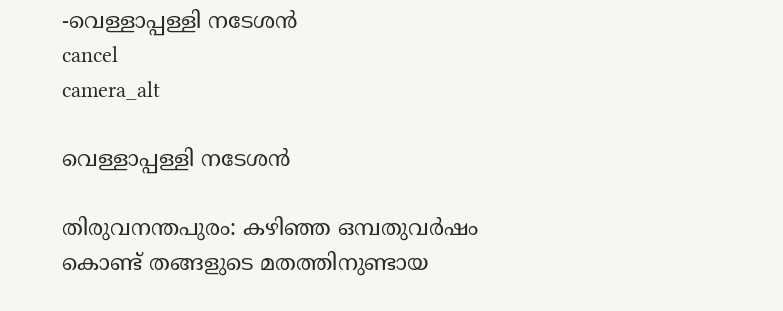-വെള്ളാപ്പള്ളി നടേശൻ
cancel
camera_alt

വെള്ളാപ്പള്ളി നടേശൻ

തിരുവനന്തപുരം: കഴിഞ്ഞ ഒമ്പതുവർഷം കൊണ്ട് തങ്ങളുടെ മതത്തിനുണ്ടായ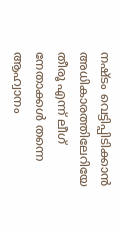നഷ്ടം വെട്ടിപ്പിടിക്കാൻ അധികാരത്തിലേറിയേ തീരൂ എന്ന് ലീഗ് നേതാക്കൾ തന്നെ ആഹ്വാനം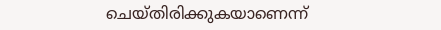ചെയ്തിരിക്കുകയാണെന്ന്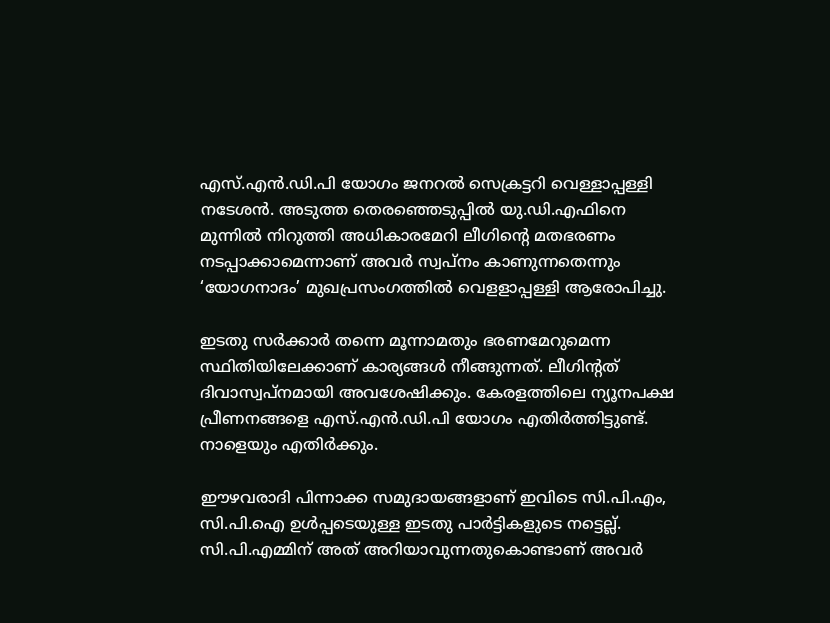എസ്.എൻ.ഡി.പി യോഗം ജനറൽ സെക്രട്ടറി വെള്ളാപ്പള്ളി നടേശൻ. അടുത്ത തെരഞ്ഞെടുപ്പിൽ യു.ഡി.എഫിനെ മുന്നിൽ നിറുത്തി അധികാരമേറി ലീഗിന്റെ മതഭരണം നടപ്പാക്കാമെന്നാണ് അവർ സ്വപ്നം കാണുന്നതെന്നും ‘യോഗനാദം’ മുഖപ്രസംഗത്തിൽ വെളളാപ്പള്ളി ആരോപിച്ചു.

ഇടതു സർക്കാർ തന്നെ മൂന്നാമതും ഭരണമേറുമെന്ന സ്ഥിതിയിലേക്കാണ് കാര്യങ്ങൾ നീങ്ങുന്നത്. ലീഗിന്‍റത് ദിവാസ്വപ്നമായി അവശേഷിക്കും. കേരളത്തിലെ ന്യൂനപക്ഷ പ്രീണനങ്ങളെ എസ്.എൻ.ഡി.പി യോഗം എതിർത്തിട്ടുണ്ട്. നാളെയും എതിർക്കും.

ഈഴവരാദി പിന്നാക്ക സമുദായങ്ങളാണ് ഇവിടെ സി.പി.എം, സി.പി.ഐ ഉൾപ്പടെയുള്ള ഇടതു പാർട്ടികളുടെ നട്ടെല്ല്. സി.പി.എമ്മിന് അത് അറിയാവുന്നതുകൊണ്ടാണ് അവർ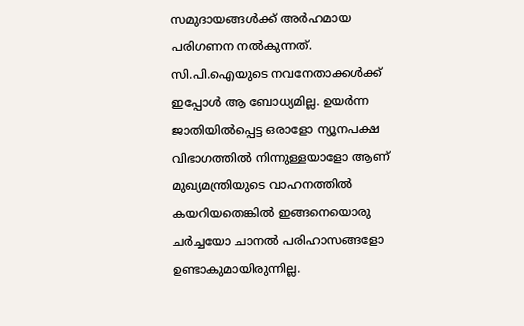സമുദായങ്ങൾക്ക് അർഹമായ പരിഗണന നൽകുന്നത്. സി.പി.ഐയുടെ നവനേതാക്കൾക്ക് ഇപ്പോൾ ആ ബോധ്യമില്ല. ഉയർന്ന ജാതിയിൽപ്പെട്ട ഒരാളോ ന്യൂനപക്ഷ വിഭാഗത്തിൽ നിന്നുള്ളയാളോ ആണ് മുഖ്യമന്ത്രിയുടെ വാഹനത്തിൽ കയറിയതെങ്കിൽ ഇങ്ങനെയൊരു ചർച്ചയോ ചാനൽ പരിഹാസങ്ങളോ ഉണ്ടാകുമായിരുന്നില്ല.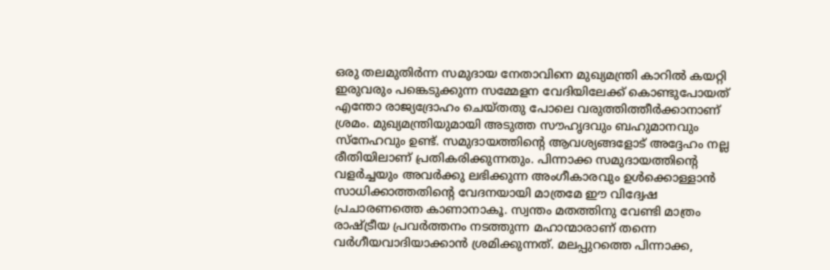ഒരു തലമുതിർന്ന സമുദായ നേതാവിനെ മുഖ്യമന്ത്രി കാറിൽ കയറ്റി ഇരുവരും പങ്കെടുക്കുന്ന സമ്മേളന വേദിയിലേക്ക് കൊണ്ടുപോയത് എന്തോ രാജ്യദ്രോഹം ചെയ്തതു പോലെ വരുത്തിത്തീർക്കാനാണ് ശ്രമം. മുഖ്യമന്ത്രിയുമായി അടുത്ത സൗഹൃദവും ബഹുമാനവും സ്‌നേഹവും ഉണ്ട്. സമുദായത്തിന്റെ ആവശ്യങ്ങളോട് അദ്ദേഹം നല്ല രീതിയിലാണ് പ്രതികരിക്കുന്നതും. പിന്നാക്ക സമുദായത്തിന്റെ വളർച്ചയും അവർക്കു ലഭിക്കുന്ന അംഗീകാരവും ഉൾക്കൊള്ളാൻ സാധിക്കാത്തതിന്റെ വേദനയായി മാത്രമേ ഈ വിദ്വേഷ പ്രചാരണത്തെ കാണാനാകൂ. സ്വന്തം മതത്തിനു വേണ്ടി മാത്രം രാഷ്ട്രീയ പ്രവർത്തനം നടത്തുന്ന മഹാന്മാരാണ് തന്നെ വർഗീയവാദിയാക്കാൻ ശ്രമിക്കുന്നത്. മലപ്പുറത്തെ പിന്നാക്ക,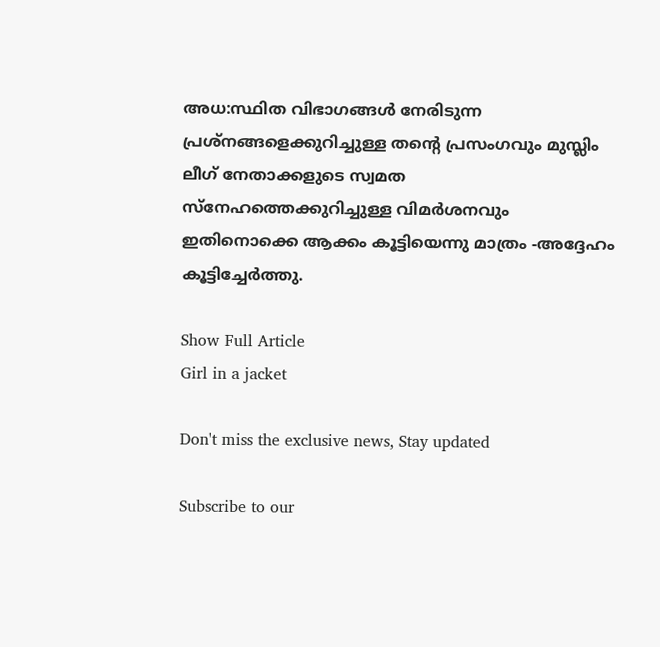അധ:സ്ഥിത വിഭാഗങ്ങൾ നേരിടുന്ന പ്രശ്നങ്ങളെക്കുറിച്ചുള്ള തന്റെ പ്രസംഗവും മുസ്ലിം ലീഗ് നേതാക്കളുടെ സ്വമത സ്‌നേഹത്തെക്കുറിച്ചുള്ള വിമർശനവും ഇതിനൊക്കെ ആക്കം കൂട്ടിയെന്നു മാത്രം -അദ്ദേഹം കൂട്ടിച്ചേർത്തു.

Show Full Article
Girl in a jacket

Don't miss the exclusive news, Stay updated

Subscribe to our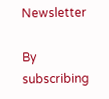Newsletter

By subscribing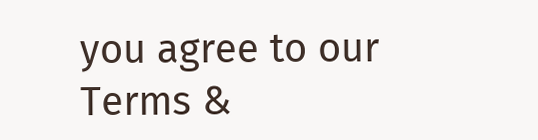you agree to our Terms &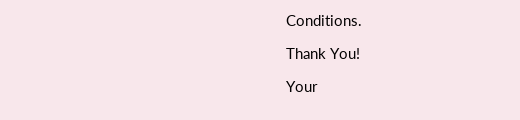Conditions.

Thank You!

Your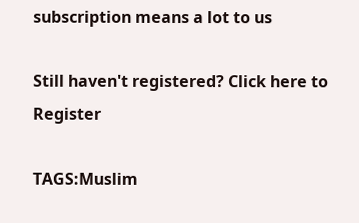subscription means a lot to us

Still haven't registered? Click here to Register

TAGS:Muslim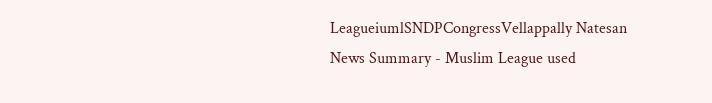LeagueiumlSNDPCongressVellappally Natesan
News Summary - Muslim League used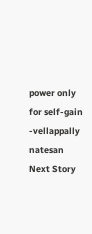power only for self-gain -vellappally natesan
Next Story